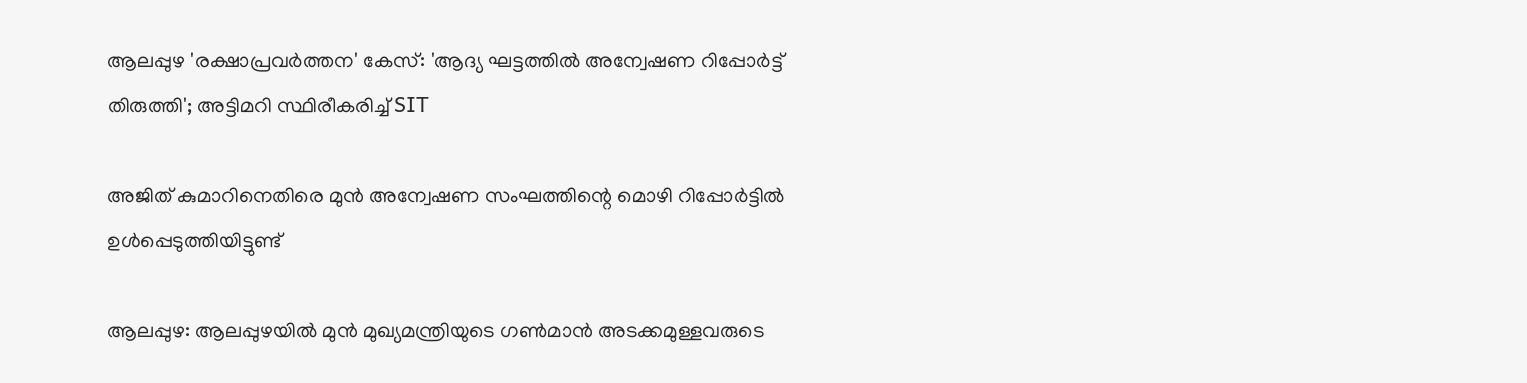ആലപ്പുഴ 'രക്ഷാപ്രവർത്തന' കേസ്: 'ആദ്യ ഘട്ടത്തിൽ അന്വേഷണ റിപ്പോർട്ട് തിരുത്തി'; അട്ടിമറി സ്ഥിരീകരിച്ച് SIT

അജിത് കുമാറിനെതിരെ മുന്‍ അന്വേഷണ സംഘത്തിന്റെ മൊഴി റിപ്പോര്‍ട്ടില്‍ ഉള്‍പ്പെടുത്തിയിട്ടുണ്ട്

ആലപ്പുഴ: ആലപ്പുഴയില്‍ മുന്‍ മുഖ്യമന്ത്രിയുടെ ഗണ്‍മാന്‍ അടക്കമുള്ളവരുടെ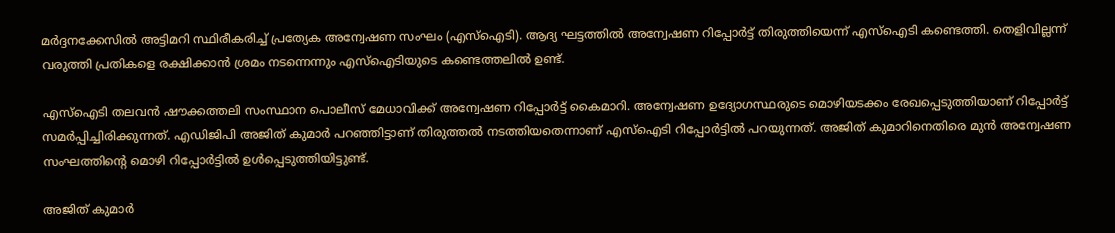മര്‍ദ്ദനക്കേസില്‍ അട്ടിമറി സ്ഥിരീകരിച്ച് പ്രത്യേക അന്വേഷണ സംഘം (എസ്‌ഐടി). ആദ്യ ഘട്ടത്തില്‍ അന്വേഷണ റിപ്പോര്‍ട്ട് തിരുത്തിയെന്ന് എസ്‌ഐടി കണ്ടെത്തി. തെളിവില്ലന്ന് വരുത്തി പ്രതികളെ രക്ഷിക്കാന്‍ ശ്രമം നടന്നെന്നും എസ്‌ഐടിയുടെ കണ്ടെത്തലില്‍ ഉണ്ട്.

എസ്‌ഐടി തലവൻ ഷൗക്കത്തലി സംസ്ഥാന പൊലീസ് മേധാവിക്ക് അന്വേഷണ റിപ്പോർട്ട് കൈമാറി. അന്വേഷണ ഉദ്യോഗസ്ഥരുടെ മൊഴിയടക്കം രേഖപ്പെടുത്തിയാണ് റിപ്പോര്‍ട്ട് സമര്‍പ്പിച്ചിരിക്കുന്നത്. എഡിജിപി അജിത് കുമാര്‍ പറഞ്ഞിട്ടാണ് തിരുത്തല്‍ നടത്തിയതെന്നാണ് എസ്‌ഐടി റിപ്പോര്‍ട്ടില്‍ പറയുന്നത്. അജിത് കുമാറിനെതിരെ മുന്‍ അന്വേഷണ സംഘത്തിന്റെ മൊഴി റിപ്പോര്‍ട്ടില്‍ ഉള്‍പ്പെടുത്തിയിട്ടുണ്ട്.

അജിത് കുമാര്‍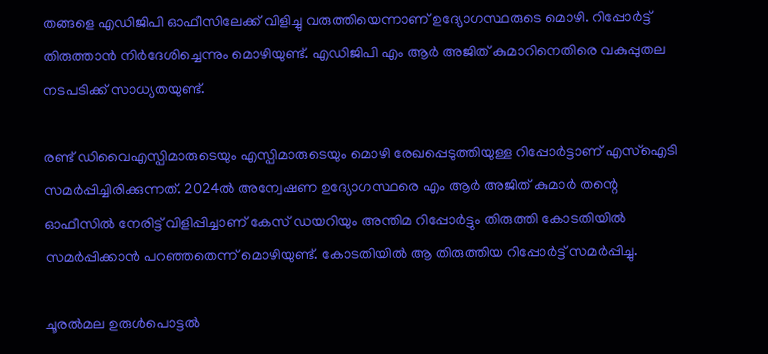തങ്ങളെ എഡിജിപി ഓഫീസിലേക്ക് വിളിച്ചു വരുത്തിയെന്നാണ് ഉദ്യോഗസ്ഥരുടെ മൊഴി. റിപ്പോര്‍ട്ട് തിരുത്താന്‍ നിര്‍ദേശിച്ചെന്നും മൊഴിയുണ്ട്. എഡിജിപി എം ആര്‍ അജിത് കുമാറിനെതിരെ വകുപ്പുതല നടപടിക്ക് സാധ്യതയുണ്ട്.

രണ്ട് ഡിവൈഎസ്പിമാരുടെയും എസ്പിമാരുടെയും മൊഴി രേഖപ്പെടുത്തിയുള്ള റിപ്പോര്‍ട്ടാണ് എസ്‌ഐടി സമര്‍പ്പിച്ചിരിക്കുന്നത്. 2024ല്‍ അന്വേഷണ ഉദ്യോഗസ്ഥരെ എം ആര്‍ അജിത് കുമാര്‍ തന്റെ ഓഫീസില്‍ നേരിട്ട് വിളിപ്പിച്ചാണ് കേസ് ഡയറിയും അന്തിമ റിപ്പോര്‍ട്ടും തിരുത്തി കോടതിയില്‍ സമര്‍പ്പിക്കാന്‍ പറഞ്ഞതെന്ന് മൊഴിയുണ്ട്. കോടതിയില്‍ ആ തിരുത്തിയ റിപ്പോര്‍ട്ട് സമര്‍പ്പിച്ചു.

ചൂരല്‍മല ഉരുള്‍പൊട്ടല്‍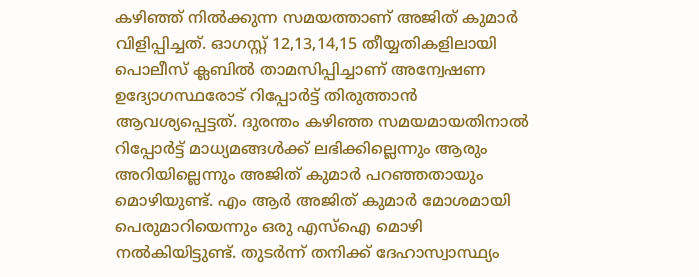കഴിഞ്ഞ് നില്‍ക്കുന്ന സമയത്താണ് അജിത് കുമാര്‍ വിളിപ്പിച്ചത്. ഓഗസ്റ്റ് 12,13,14,15 തീയ്യതികളിലായി പൊലീസ് ക്ലബില്‍ താമസിപ്പിച്ചാണ് അന്വേഷണ ഉദ്യോഗസ്ഥരോട് റിപ്പോര്‍ട്ട് തിരുത്താന്‍ ആവശ്യപ്പെട്ടത്. ദുരന്തം കഴിഞ്ഞ സമയമായതിനാല്‍ റിപ്പോര്‍ട്ട് മാധ്യമങ്ങള്‍ക്ക് ലഭിക്കില്ലെന്നും ആരും അറിയില്ലെന്നും അജിത് കുമാര്‍ പറഞ്ഞതായും മൊഴിയുണ്ട്. എം ആര്‍ അജിത് കുമാര്‍ മോശമായി പെരുമാറിയെന്നും ഒരു എസ്‌ഐ മൊഴി നല്‍കിയിട്ടുണ്ട്. തുടര്‍ന്ന് തനിക്ക് ദേഹാസ്വാസ്ഥ്യം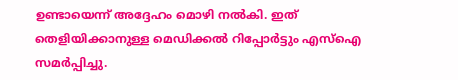ഉണ്ടായെന്ന് അദ്ദേഹം മൊഴി നല്‍കി. ഇത് തെളിയിക്കാനുള്ള മെഡിക്കല്‍ റിപ്പോര്‍ട്ടും എസ്‌ഐ സമര്‍പ്പിച്ചു.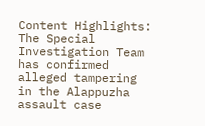Content Highlights: The Special Investigation Team has confirmed alleged tampering in the Alappuzha assault case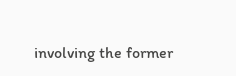involving the former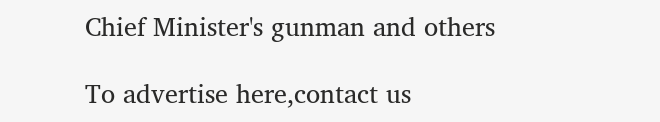Chief Minister's gunman and others

To advertise here,contact us